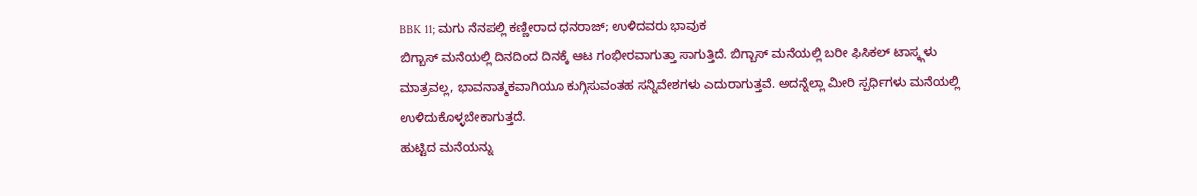BBK 11; ಮಗು ನೆನಪಲ್ಲಿ ಕಣ್ಣೀರಾದ ಧನರಾಜ್; ಉಳಿದವರು ಭಾವುಕ
ಬಿಗ್ಬಾಸ್ ಮನೆಯಲ್ಲಿ ದಿನದಿಂದ ದಿನಕ್ಕೆ ಆಟ ಗಂಭೀರವಾಗುತ್ತಾ ಸಾಗುತ್ತಿದೆ. ಬಿಗ್ಬಾಸ್ ಮನೆಯಲ್ಲಿ ಬರೀ ಫಿಸಿಕಲ್ ಟಾಸ್ಕ್ಗಳು ಮಾತ್ರವಲ್ಲ, ಭಾವನಾತ್ಮಕವಾಗಿಯೂ ಕುಗ್ಗಿಸುವಂತಹ ಸನ್ನಿವೇಶಗಳು ಎದುರಾಗುತ್ತವೆ. ಅದನ್ನೆಲ್ಲಾ ಮೀರಿ ಸ್ಪರ್ಧಿಗಳು ಮನೆಯಲ್ಲಿ ಉಳಿದುಕೊಳ್ಳಬೇಕಾಗುತ್ತದೆ.
ಹುಟ್ಟಿದ ಮನೆಯನ್ನು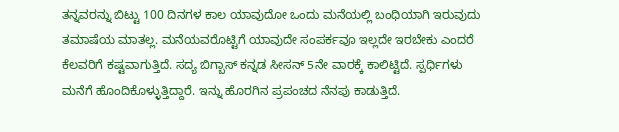ತನ್ನವರನ್ನು ಬಿಟ್ಟು 100 ದಿನಗಳ ಕಾಲ ಯಾವುದೋ ಒಂದು ಮನೆಯಲ್ಲಿ ಬಂಧಿಯಾಗಿ ಇರುವುದು ತಮಾಷೆಯ ಮಾತಲ್ಲ. ಮನೆಯವರೊಟ್ಟಿಗೆ ಯಾವುದೇ ಸಂಪರ್ಕವೂ ಇಲ್ಲದೇ ಇರಬೇಕು ಎಂದರೆ ಕೆಲವರಿಗೆ ಕಷ್ಟವಾಗುತ್ತಿದೆ. ಸದ್ಯ ಬಿಗ್ಬಾಸ್ ಕನ್ನಡ ಸೀಸನ್ 5ನೇ ವಾರಕ್ಕೆ ಕಾಲಿಟ್ಟಿದೆ. ಸ್ಪರ್ಧಿಗಳು ಮನೆಗೆ ಹೊಂದಿಕೊಳ್ಳುತ್ತಿದ್ದಾರೆ. ಇನ್ನು ಹೊರಗಿನ ಪ್ರಪಂಚದ ನೆನಪು ಕಾಡುತ್ತಿದೆ.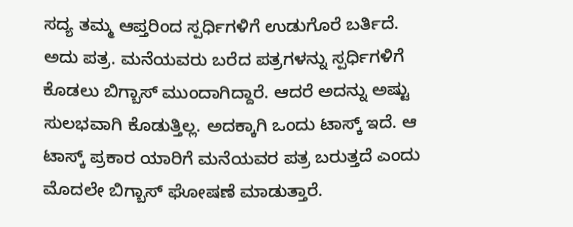ಸದ್ಯ ತಮ್ಮ ಆಪ್ತರಿಂದ ಸ್ಪರ್ಧಿಗಳಿಗೆ ಉಡುಗೊರೆ ಬರ್ತಿದೆ. ಅದು ಪತ್ರ. ಮನೆಯವರು ಬರೆದ ಪತ್ರಗಳನ್ನು ಸ್ಪರ್ಧಿಗಳಿಗೆ ಕೊಡಲು ಬಿಗ್ಬಾಸ್ ಮುಂದಾಗಿದ್ದಾರೆ. ಆದರೆ ಅದನ್ನು ಅಷ್ಟು ಸುಲಭವಾಗಿ ಕೊಡುತ್ತಿಲ್ಲ. ಅದಕ್ಕಾಗಿ ಒಂದು ಟಾಸ್ಕ್ ಇದೆ. ಆ ಟಾಸ್ಕ್ ಪ್ರಕಾರ ಯಾರಿಗೆ ಮನೆಯವರ ಪತ್ರ ಬರುತ್ತದೆ ಎಂದು ಮೊದಲೇ ಬಿಗ್ಬಾಸ್ ಘೋಷಣೆ ಮಾಡುತ್ತಾರೆ.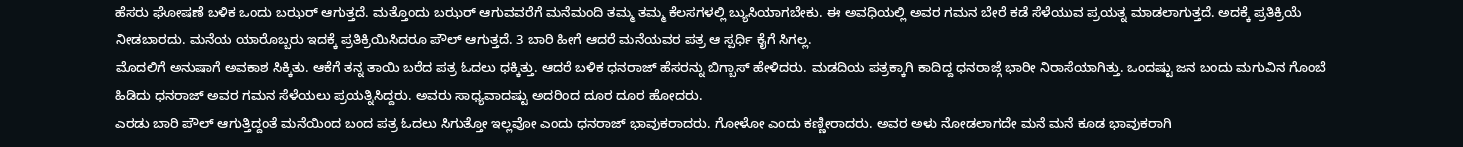ಹೆಸರು ಘೋಷಣೆ ಬಳಿಕ ಒಂದು ಬಝರ್ ಆಗುತ್ತದೆ. ಮತ್ತೊಂದು ಬಝರ್ ಆಗುವವರೆಗೆ ಮನೆಮಂದಿ ತಮ್ಮ ತಮ್ಮ ಕೆಲಸಗಳಲ್ಲಿ ಬ್ಯುಸಿಯಾಗಬೇಕು. ಈ ಅವಧಿಯಲ್ಲಿ ಅವರ ಗಮನ ಬೇರೆ ಕಡೆ ಸೆಳೆಯುವ ಪ್ರಯತ್ನ ಮಾಡಲಾಗುತ್ತದೆ. ಅದಕ್ಕೆ ಪ್ರತಿಕ್ರಿಯೆ ನೀಡಬಾರದು. ಮನೆಯ ಯಾರೊಬ್ಬರು ಇದಕ್ಕೆ ಪ್ರತಿಕ್ರಿಯಿಸಿದರೂ ಪೌಲ್ ಆಗುತ್ತದೆ. 3 ಬಾರಿ ಹೀಗೆ ಆದರೆ ಮನೆಯವರ ಪತ್ರ ಆ ಸ್ಪರ್ಧಿ ಕೈಗೆ ಸಿಗಲ್ಲ.
ಮೊದಲಿಗೆ ಅನುಷಾಗೆ ಅವಕಾಶ ಸಿಕ್ಕಿತು. ಆಕೆಗೆ ತನ್ನ ತಾಯಿ ಬರೆದ ಪತ್ರ ಓದಲು ಧಕ್ಕಿತ್ತು. ಆದರೆ ಬಳಿಕ ಧನರಾಜ್ ಹೆಸರನ್ನು ಬಿಗ್ಬಾಸ್ ಹೇಳಿದರು. ಮಡದಿಯ ಪತ್ರಕ್ಕಾಗಿ ಕಾದಿದ್ದ ಧನರಾಜ್ಗೆ ಭಾರೀ ನಿರಾಸೆಯಾಗಿತ್ತು. ಒಂದಷ್ಟು ಜನ ಬಂದು ಮಗುವಿನ ಗೊಂಬೆ ಹಿಡಿದು ಧನರಾಜ್ ಅವರ ಗಮನ ಸೆಳೆಯಲು ಪ್ರಯತ್ನಿಸಿದ್ದರು. ಅವರು ಸಾಧ್ಯವಾದಷ್ಟು ಅದರಿಂದ ದೂರ ದೂರ ಹೋದರು.
ಎರಡು ಬಾರಿ ಪೌಲ್ ಆಗುತ್ತಿದ್ದಂತೆ ಮನೆಯಿಂದ ಬಂದ ಪತ್ರ ಓದಲು ಸಿಗುತ್ತೋ ಇಲ್ಲವೋ ಎಂದು ಧನರಾಜ್ ಭಾವುಕರಾದರು. ಗೋಳೋ ಎಂದು ಕಣ್ಣೀರಾದರು. ಅವರ ಅಳು ನೋಡಲಾಗದೇ ಮನೆ ಮನೆ ಕೂಡ ಭಾವುಕರಾಗಿ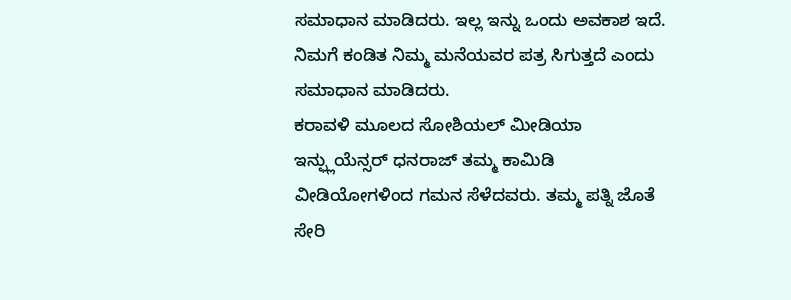ಸಮಾಧಾನ ಮಾಡಿದರು. ಇಲ್ಲ ಇನ್ನು ಒಂದು ಅವಕಾಶ ಇದೆ. ನಿಮಗೆ ಕಂಡಿತ ನಿಮ್ಮ ಮನೆಯವರ ಪತ್ರ ಸಿಗುತ್ತದೆ ಎಂದು ಸಮಾಧಾನ ಮಾಡಿದರು.
ಕರಾವಳಿ ಮೂಲದ ಸೋಶಿಯಲ್ ಮೀಡಿಯಾ ಇನ್ಫ್ಲುಯೆನ್ಸರ್ ಧನರಾಜ್ ತಮ್ಮ ಕಾಮಿಡಿ ವೀಡಿಯೋಗಳಿಂದ ಗಮನ ಸೆಳೆದವರು. ತಮ್ಮ ಪತ್ನಿ ಜೊತೆ ಸೇರಿ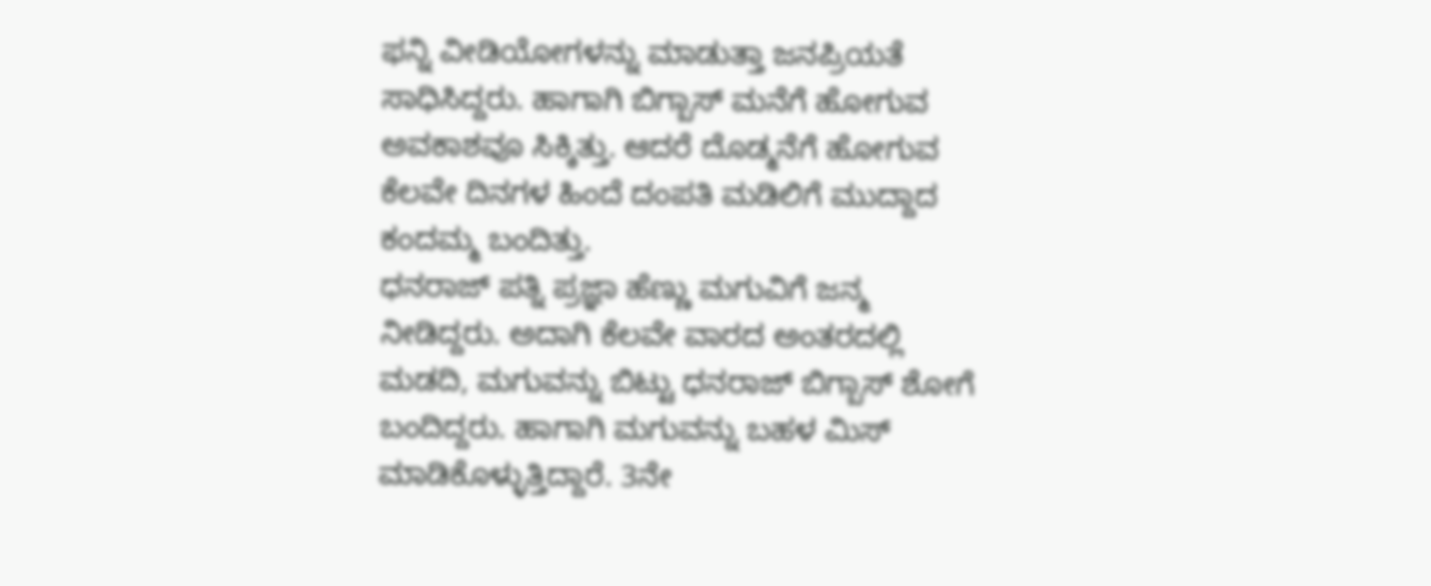ಫನ್ನಿ ವೀಡಿಯೋಗಳನ್ನು ಮಾಡುತ್ತಾ ಜನಪ್ರಿಯತೆ ಸಾಧಿಸಿದ್ದರು. ಹಾಗಾಗಿ ಬಿಗ್ಬಾಸ್ ಮನೆಗೆ ಹೋಗುವ ಅವಕಾಶವೂ ಸಿಕ್ಕಿತ್ತು. ಆದರೆ ದೊಡ್ಮನೆಗೆ ಹೋಗುವ ಕೆಲವೇ ದಿನಗಳ ಹಿಂದೆ ದಂಪತಿ ಮಡಿಲಿಗೆ ಮುದ್ದಾದ ಕಂದಮ್ಮ ಬಂದಿತ್ತು.
ಧನರಾಜ್ ಪತ್ನಿ ಪ್ರಜ್ಞಾ ಹೆಣ್ಣು ಮಗುವಿಗೆ ಜನ್ಮ ನೀಡಿದ್ದರು. ಅದಾಗಿ ಕೆಲವೇ ವಾರದ ಅಂತರದಲ್ಲಿ ಮಡದಿ, ಮಗುವನ್ನು ಬಿಟ್ಟು ಧನರಾಜ್ ಬಿಗ್ಬಾಸ್ ಶೋಗೆ ಬಂದಿದ್ದರು. ಹಾಗಾಗಿ ಮಗುವನ್ನು ಬಹಳ ಮಿಸ್ ಮಾಡಿಕೊಳ್ಳುತ್ತಿದ್ದಾರೆ. 3ನೇ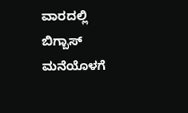ವಾರದಲ್ಲಿ ಬಿಗ್ಬಾಸ್ ಮನೆಯೊಳಗೆ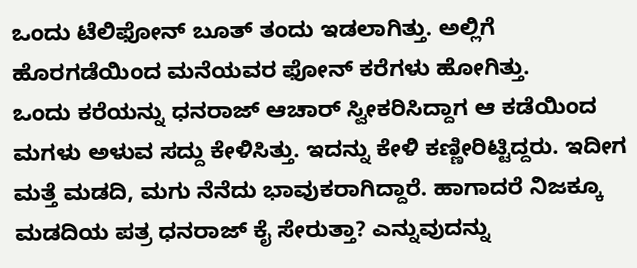ಒಂದು ಟೆಲಿಫೋನ್ ಬೂತ್ ತಂದು ಇಡಲಾಗಿತ್ತು. ಅಲ್ಲಿಗೆ ಹೊರಗಡೆಯಿಂದ ಮನೆಯವರ ಫೋನ್ ಕರೆಗಳು ಹೋಗಿತ್ತು.
ಒಂದು ಕರೆಯನ್ನು ಧನರಾಜ್ ಆಚಾರ್ ಸ್ವೀಕರಿಸಿದ್ದಾಗ ಆ ಕಡೆಯಿಂದ ಮಗಳು ಅಳುವ ಸದ್ದು ಕೇಳಿಸಿತ್ತು. ಇದನ್ನು ಕೇಳಿ ಕಣ್ಣೀರಿಟ್ಟಿದ್ದರು. ಇದೀಗ ಮತ್ತೆ ಮಡದಿ, ಮಗು ನೆನೆದು ಭಾವುಕರಾಗಿದ್ದಾರೆ. ಹಾಗಾದರೆ ನಿಜಕ್ಕೂ ಮಡದಿಯ ಪತ್ರ ಧನರಾಜ್ ಕೈ ಸೇರುತ್ತಾ? ಎನ್ನುವುದನ್ನು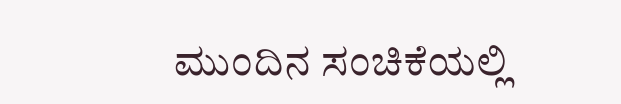ಮುಂದಿನ ಸಂಚಿಕೆಯಲ್ಲಿ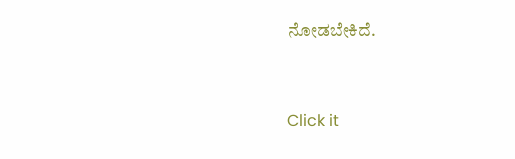ನೋಡಬೇಕಿದೆ.


Click it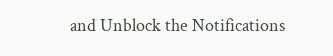and Unblock the Notifications